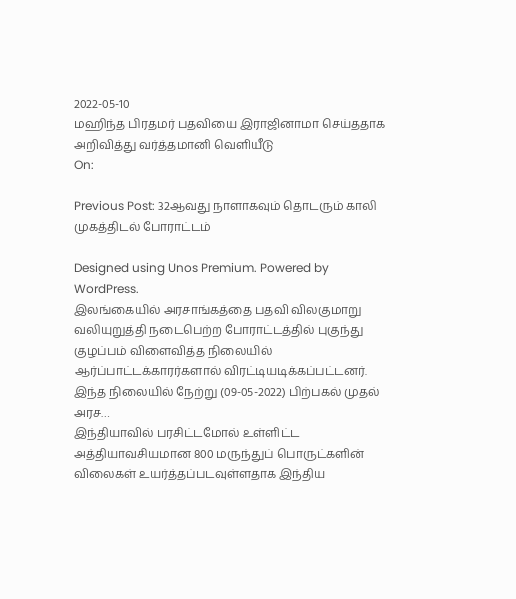2022-05-10
மஹிந்த பிரதமர் பதவியை இராஜினாமா செய்ததாக அறிவித்து வர்த்தமானி வௌியீடு
On:

Previous Post: 32ஆவது நாளாகவும் தொடரும் காலி முகத்திடல் போராட்டம்

Designed using Unos Premium. Powered by WordPress.
இலங்கையில் அரசாங்கத்தை பதவி விலகுமாறு வலியுறுத்தி நடைபெற்ற போராட்டத்தில் புகுந்து குழப்பம் விளைவித்த நிலையில் ஆர்ப்பாட்டக்காரர்களால் விரட்டியடிக்கப்பட்டனர். இந்த நிலையில் நேற்று (09-05-2022) பிற்பகல் முதல் அரச…
இந்தியாவில் பரசிட்டமோல் உள்ளிட்ட அத்தியாவசியமான 800 மருந்துப் பொருட்களின் விலைகள் உயர்த்தப்படவுள்ளதாக இந்திய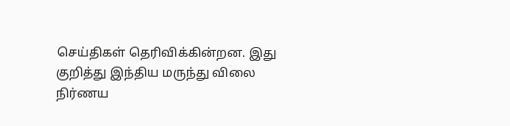செய்திகள் தெரிவிக்கின்றன. இது குறித்து இந்திய மருந்து விலை நிர்ணய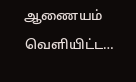ஆணையம் வெளியிட்ட…